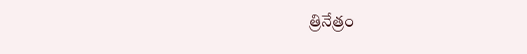త్రినేత్రం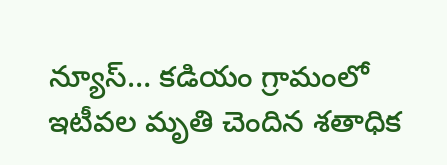న్యూస్… కడియం గ్రామంలో ఇటీవల మృతి చెందిన శతాధిక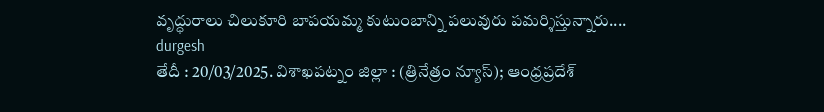వృద్ధురాలు చిలుకూరి బాపయమ్మ కుటుంబాన్ని పలువురు పమర్శిస్తున్నారు....
durgesh
తేదీ : 20/03/2025. విశాఖపట్నం జిల్లా : (త్రినేత్రం న్యూస్); ఆంధ్రప్రదేశ్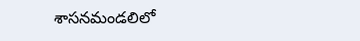శాసనమండలిలో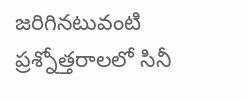జరిగినటువంటి ప్రశ్నోత్తరాలలో సినీ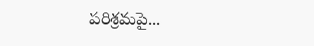పరిశ్రమపై...